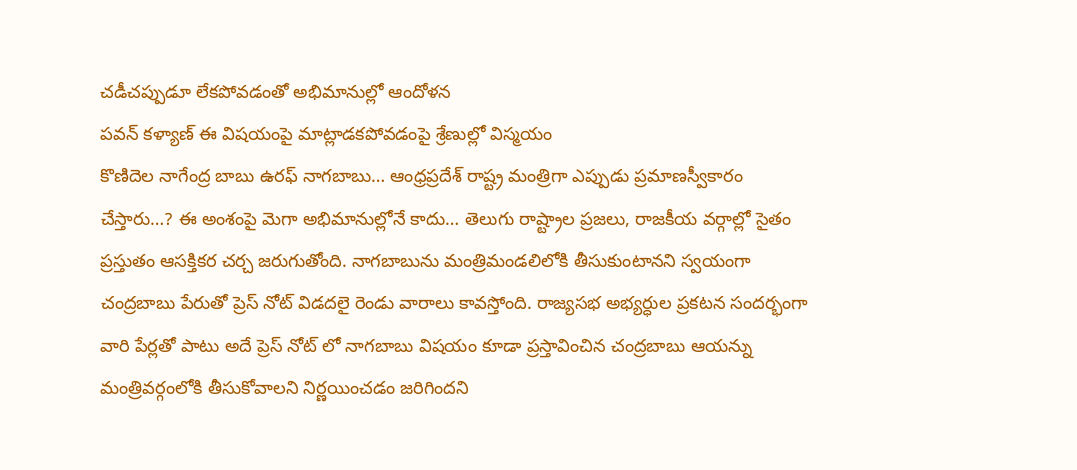చడీచప్పుడూ లేకపోవడంతో అభిమానుల్లో ఆందోళన
పవన్ కళ్యాణ్ ఈ విషయంపై మాట్లాడకపోవడంపై శ్రేణుల్లో విస్మయం
కొణిదెల నాగేంద్ర బాబు ఉరఫ్ నాగబాబు… ఆంధ్రప్రదేశ్ రాష్ట్ర మంత్రిగా ఎప్పుడు ప్రమాణస్వీకారం చేస్తారు…? ఈ అంశంపై మెగా అభిమానుల్లోనే కాదు… తెలుగు రాష్ట్రాల ప్రజలు, రాజకీయ వర్గాల్లో సైతం ప్రస్తుతం ఆసక్తికర చర్చ జరుగుతోంది. నాగబాబును మంత్రిమండలిలోకి తీసుకుంటానని స్వయంగా చంద్రబాబు పేరుతో ప్రెస్ నోట్ విడదలై రెండు వారాలు కావస్తోంది. రాజ్యసభ అభ్యర్ధుల ప్రకటన సందర్భంగా వారి పేర్లతో పాటు అదే ప్రెస్ నోట్ లో నాగబాబు విషయం కూడా ప్రస్తావించిన చంద్రబాబు ఆయన్ను మంత్రివర్గంలోకి తీసుకోవాలని నిర్ణయించడం జరిగిందని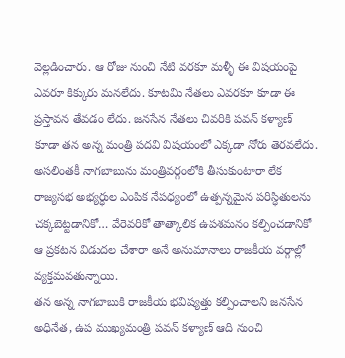వెల్లడించారు. ఆ రోజు నుంచి నేటి వరకూ మళ్ళీ ఈ విషయంపై ఎవరూ కిక్కురు మనలేదు. కూటమి నేతలు ఎవరకూ కూడా ఈ ప్రస్తావన తేవడం లేదు. జనసేన నేతలు చివరికి పవన్ కళ్యాణ్ కూడా తన అన్న మంత్రి పదవి విషయంలో ఎక్కడా నోరు తెరవలేదు. అసలింతకీ నాగబాబును మంత్రివర్గంలోకి తీసుకుంటారా లేక రాజ్యసభ అభ్యర్ధుల ఎంపిక నేపధ్యంలో ఉత్పన్నమైన పరిస్ధితులను చక్కబెట్టడానికో… వేరెవరికో తాత్కాలిక ఉపశమనం కల్పించడానికో ఆ ప్రకటన విడుదల చేశారా అనే అనుమానాలు రాజకీయ వర్గాల్లో వ్యక్తమవతున్నాయి.
తన అన్న నాగబాబుకి రాజకీయ భవిష్యత్తు కల్పించాలని జనసేన అధినేత, ఉప ముఖ్యమంత్రి పవన్ కళ్యాణ్ ఆది నుంచి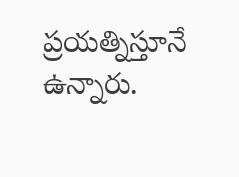ప్రయత్నిస్తూనే ఉన్నారు.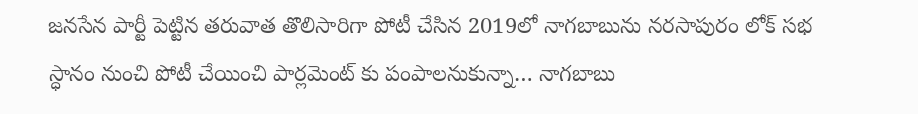జనసేన పార్టీ పెట్టిన తరువాత తొలిసారిగా పోటీ చేసిన 2019లో నాగబాబును నరసాపురం లోక్ సభ స్ధానం నుంచి పోటీ చేయించి పార్లమెంట్ కు పంపాలనుకున్నా… నాగబాబు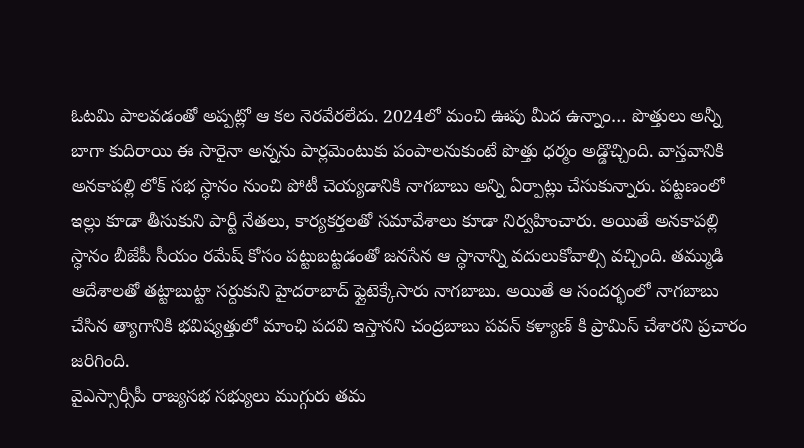ఓటమి పాలవడంతో అప్పట్లో ఆ కల నెరవేరలేదు. 2024లో మంచి ఊపు మీద ఉన్నాం… పొత్తులు అన్నీ బాగా కుదిరాయి ఈ సారైనా అన్నను పార్లమెంటుకు పంపాలనుకుంటే పొత్తు ధర్మం అడ్డొచ్చింది. వాస్తవానికి అనకాపల్లి లోక్ సభ స్ధానం నుంచి పోటీ చెయ్యడానికి నాగబాబు అన్ని ఏర్పాట్లు చేసుకున్నారు. పట్టణంలో ఇల్లు కూడా తీసుకుని పార్టీ నేతలు, కార్యకర్తలతో సమావేశాలు కూడా నిర్వహించారు. అయితే అనకాపల్లి స్ధానం బీజేపీ సీయం రమేష్ కోసం పట్టుబట్టడంతో జనసేన ఆ స్ధానాన్ని వదులుకోవాల్సి వచ్చింది. తమ్ముడి ఆదేశాలతో తట్టాబుట్టా సర్దుకుని హైదరాబాద్ ఫ్లైటెక్కేసారు నాగబాబు. అయితే ఆ సందర్భంలో నాగబాబు చేసిన త్యాగానికి భవిష్యత్తులో మాంఛి పదవి ఇస్తానని చంద్రబాబు పవన్ కళ్యాణ్ కి ప్రామిస్ చేశారని ప్రచారం జరిగింది.
వైఎస్సార్సీపీ రాజ్యసభ సభ్యులు ముగ్గురు తమ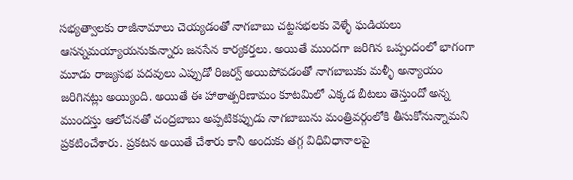సభ్యత్వాలకు రాజీనామాలు చెయ్యడంతో నాగబాబు చట్టసభలకు వెళ్ళే ఘడియలు ఆసన్నమయ్యాయనుకున్నారు జనసేన కార్యకర్తలు. అయితే ముందగా జరిగిన ఒప్పందంలో భాగంగా మూడు రాజ్యసభ పదవులు ఎప్పుడో రిజర్వ్ అయిపోవడంతో నాగబాబుకు మళ్ళీ అన్యాయం జరిగినట్లు అయ్యింది. అయితే ఈ హాఠాత్పరిణామం కూటమిలో ఎక్కడ బీటలు తెస్తుందో అన్న ముందస్తు ఆలోచనతో చంద్రబాబు అప్పటికప్పుడు నాగబాబును మంత్రివర్గంలోకి తీసుకోనున్నామని ప్రకటించేశారు. ప్రకటన అయితే చేశారు కానీ అందుకు తగ్గ విధివిధానాలపై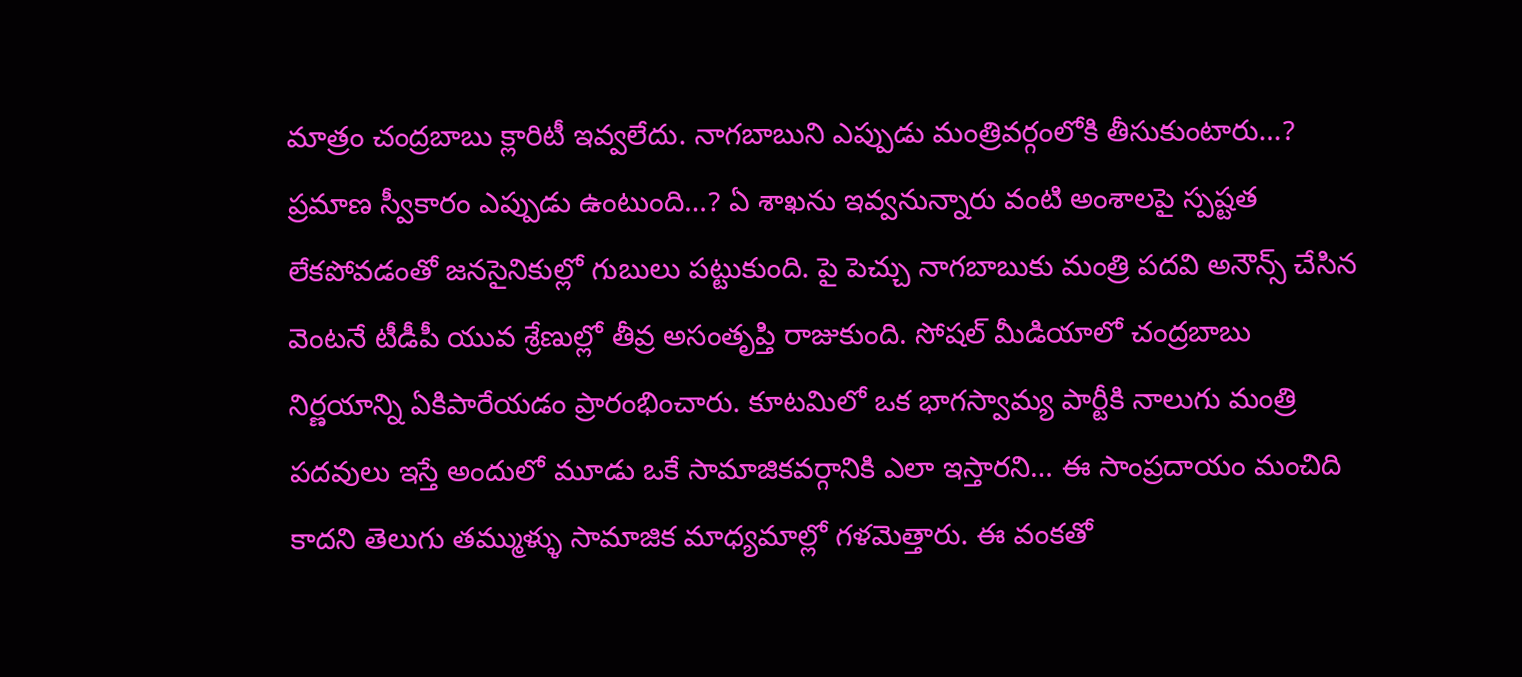మాత్రం చంద్రబాబు క్లారిటీ ఇవ్వలేదు. నాగబాబుని ఎప్పుడు మంత్రివర్గంలోకి తీసుకుంటారు…? ప్రమాణ స్వీకారం ఎప్పుడు ఉంటుంది…? ఏ శాఖను ఇవ్వనున్నారు వంటి అంశాలపై స్పష్టత లేకపోవడంతో జనసైనికుల్లో గుబులు పట్టుకుంది. పై పెచ్చు నాగబాబుకు మంత్రి పదవి అనౌన్స్ చేసిన వెంటనే టీడీపీ యువ శ్రేణుల్లో తీవ్ర అసంతృప్తి రాజుకుంది. సోషల్ మీడియాలో చంద్రబాబు నిర్ణయాన్ని ఏకిపారేయడం ప్రారంభించారు. కూటమిలో ఒక భాగస్వామ్య పార్టీకి నాలుగు మంత్రి పదవులు ఇస్తే అందులో మూడు ఒకే సామాజికవర్గానికి ఎలా ఇస్తారని… ఈ సాంప్రదాయం మంచిది కాదని తెలుగు తమ్ముళ్ళు సామాజిక మాధ్యమాల్లో గళమెత్తారు. ఈ వంకతో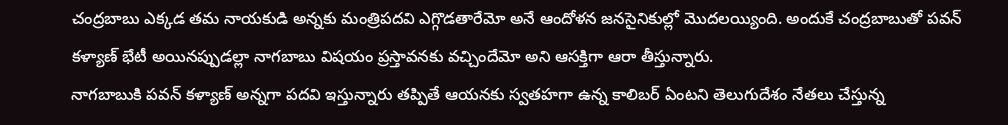చంద్రబాబు ఎక్కడ తమ నాయకుడి అన్నకు మంత్రిపదవి ఎగ్గొడతారేమో అనే ఆందోళన జనసైనికుల్లో మొదలయ్యింది. అందుకే చంద్రబాబుతో పవన్ కళ్యాణ్ భేటీ అయినప్పుడల్లా నాగబాబు విషయం ప్రస్తావనకు వచ్చిందేమో అని ఆసక్తిగా ఆరా తీస్తున్నారు.
నాగబాబుకి పవన్ కళ్యాణ్ అన్నగా పదవి ఇస్తున్నారు తప్పితే ఆయనకు స్వతహగా ఉన్న కాలిబర్ ఏంటని తెలుగుదేశం నేతలు చేస్తున్న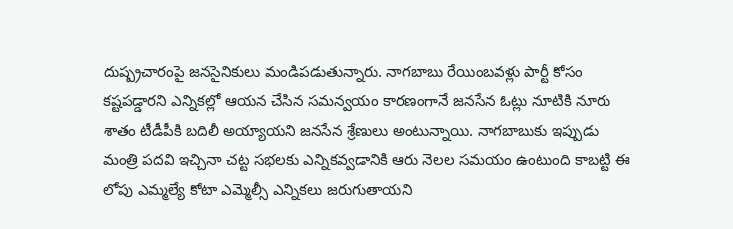దుష్ప్రచారంపై జనసైనికులు మండిపడుతున్నారు. నాగబాబు రేయింబవళ్లు పార్టీ కోసం కష్టపడ్డారని ఎన్నికల్లో ఆయన చేసిన సమన్వయం కారణంగానే జనసేన ఓట్లు నూటికి నూరు శాతం టీడీపీకి బదిలీ అయ్యాయని జనసేన శ్రేణులు అంటున్నాయి. నాగబాబుకు ఇప్పుడు మంత్రి పదవి ఇచ్చినా చట్ట సభలకు ఎన్నికవ్వడానికి ఆరు నెలల సమయం ఉంటుంది కాబట్టి ఈ లోపు ఎమ్మల్యే కోటా ఎమ్మెల్సీ ఎన్నికలు జరుగుతాయని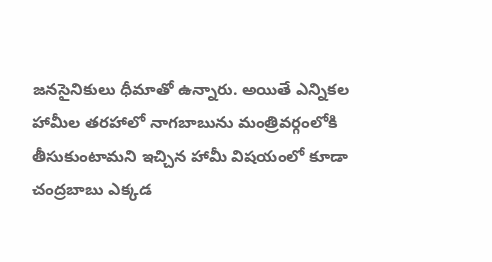జనసైనికులు ధీమాతో ఉన్నారు. అయితే ఎన్నికల హామీల తరహాలో నాగబాబును మంత్రివర్గంలోకి తీసుకుంటామని ఇచ్చిన హామీ విషయంలో కూడా చంద్రబాబు ఎక్కడ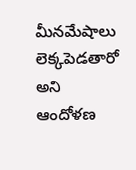మీనమేషాలు లెక్కపెడతారో అని ఆందోళణ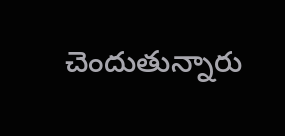చెందుతున్నారు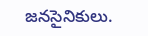జనసైనికులు.